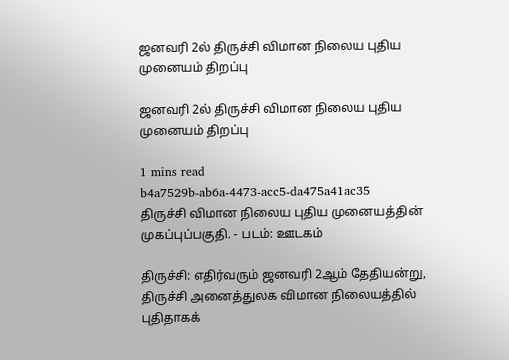ஜனவரி 2ல் திருச்சி விமான நிலைய புதிய முனையம் திறப்பு

ஜனவரி 2ல் திருச்சி விமான நிலைய புதிய முனையம் திறப்பு

1 mins read
b4a7529b-ab6a-4473-acc5-da475a41ac35
திருச்சி விமான நிலைய புதிய முனையத்தின் முகப்புப்பகுதி. - படம்: ஊடகம்

திருச்சி: எதிர்வரும் ஜனவரி 2ஆம் தேதியன்று, திருச்சி அனைத்துலக விமான நிலையத்தில் புதிதாகக்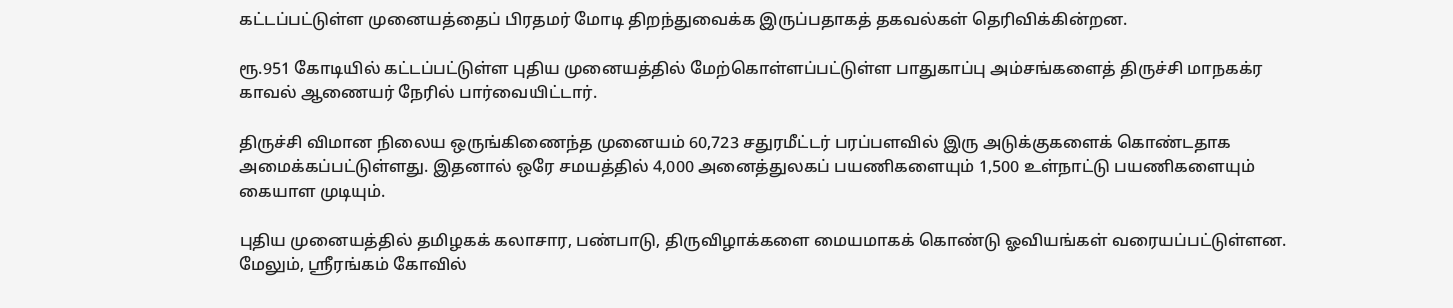கட்டப்பட்டுள்ள முனையத்தைப் பிரதமர் மோடி திறந்துவைக்க இருப்பதாகத் தகவல்கள் தெரிவிக்கின்றன.

ரூ.951 கோடியில் கட்டப்பட்டுள்ள புதிய முனையத்தில் மேற்கொள்ளப்பட்டுள்ள பாதுகாப்பு அம்சங்களைத் திருச்சி மாநகக்ர காவல் ஆணையர் நேரில் பார்வையிட்டார்.

திருச்சி விமான நிலைய ஒருங்கிணைந்த முனையம் 60,723 சதுரமீட்டர் பரப்பளவில் இரு அடுக்குகளைக் கொண்டதாக அமைக்கப்பட்டுள்ளது. இதனால் ஒரே சமயத்தில் 4,000 அனைத்துலகப் பயணிகளையும் 1,500 உள்நாட்டு பயணிகளையும் கையாள முடியும்.

புதிய முனையத்தில் தமிழகக் கலாசார, பண்பாடு, திருவிழாக்களை மையமாகக் கொண்டு ஓவியங்கள் வரையப்பட்டுள்ளன. மேலும், ஸ்ரீரங்கம் கோவில்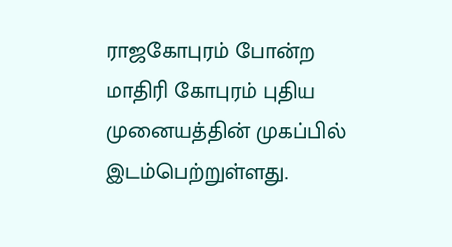ராஜகோபுரம் போன்ற மாதிரி கோபுரம் புதிய முனையத்தின் முகப்பில் இடம்பெற்றுள்ளது.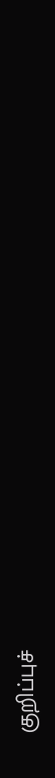குறிப்புச்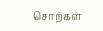சொற்கள்